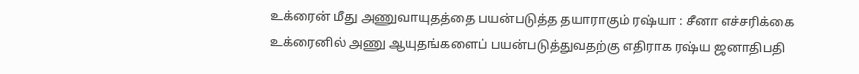உக்ரைன் மீது அணுவாயுதத்தை பயன்படுத்த தயாராகும் ரஷ்யா : சீனா எச்சரிக்கை
உக்ரைனில் அணு ஆயுதங்களைப் பயன்படுத்துவதற்கு எதிராக ரஷ்ய ஜனாதிபதி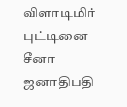விளாடிமிர் புட்டினை சீனா ஜனாதிபதி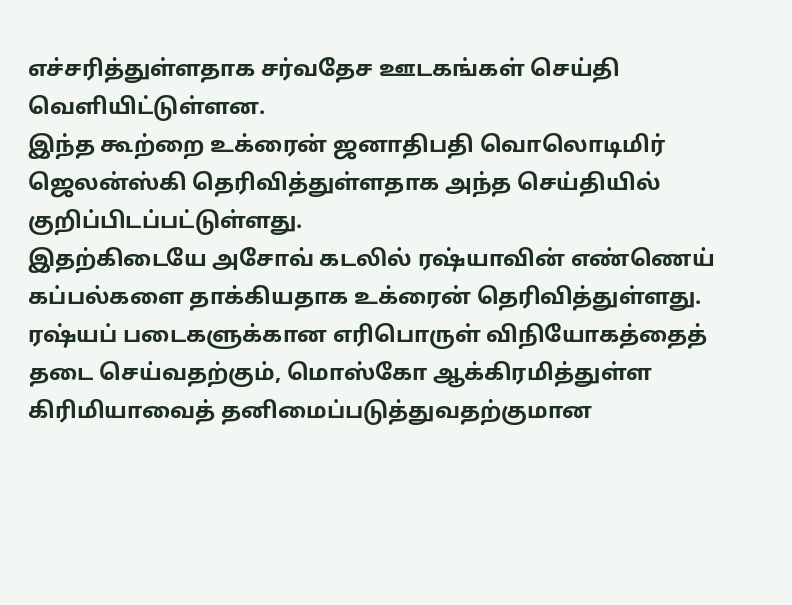எச்சரித்துள்ளதாக சர்வதேச ஊடகங்கள் செய்தி வெளியிட்டுள்ளன.
இந்த கூற்றை உக்ரைன் ஜனாதிபதி வொலொடிமிர் ஜெலன்ஸ்கி தெரிவித்துள்ளதாக அந்த செய்தியில் குறிப்பிடப்பட்டுள்ளது.
இதற்கிடையே அசோவ் கடலில் ரஷ்யாவின் எண்ணெய் கப்பல்களை தாக்கியதாக உக்ரைன் தெரிவித்துள்ளது.
ரஷ்யப் படைகளுக்கான எரிபொருள் விநியோகத்தைத் தடை செய்வதற்கும், மொஸ்கோ ஆக்கிரமித்துள்ள கிரிமியாவைத் தனிமைப்படுத்துவதற்குமான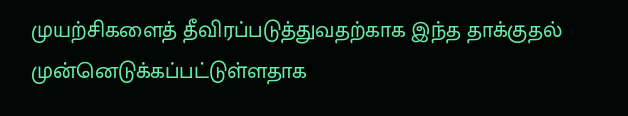முயற்சிகளைத் தீவிரப்படுத்துவதற்காக இந்த தாக்குதல் முன்னெடுக்கப்பட்டுள்ளதாக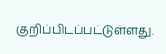குறிப்பிடப்பட்டுள்ளது.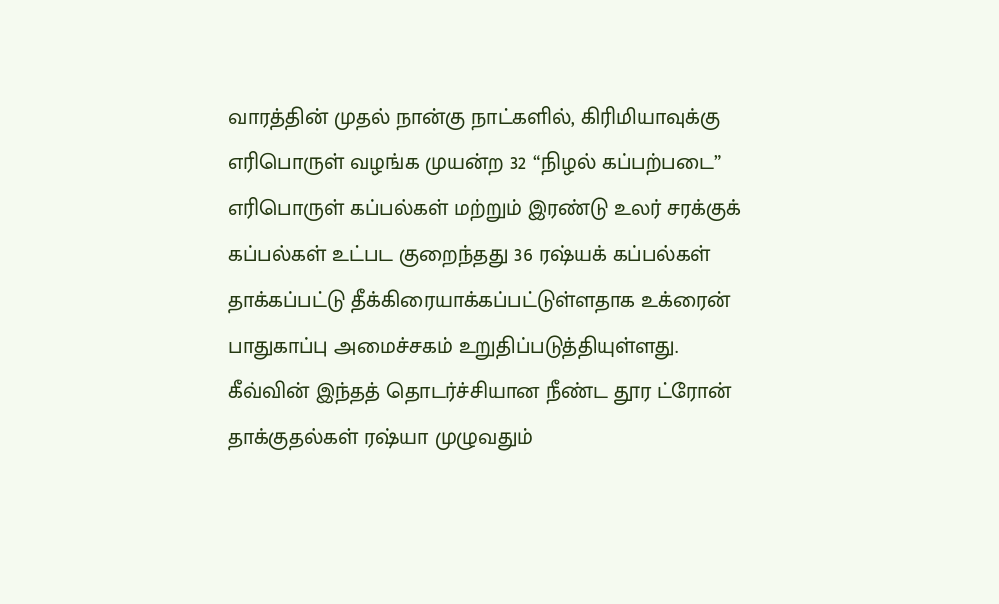வாரத்தின் முதல் நான்கு நாட்களில், கிரிமியாவுக்கு எரிபொருள் வழங்க முயன்ற 32 “நிழல் கப்பற்படை” எரிபொருள் கப்பல்கள் மற்றும் இரண்டு உலர் சரக்குக் கப்பல்கள் உட்பட குறைந்தது 36 ரஷ்யக் கப்பல்கள் தாக்கப்பட்டு தீக்கிரையாக்கப்பட்டுள்ளதாக உக்ரைன் பாதுகாப்பு அமைச்சகம் உறுதிப்படுத்தியுள்ளது.
கீவ்வின் இந்தத் தொடர்ச்சியான நீண்ட தூர ட்ரோன் தாக்குதல்கள் ரஷ்யா முழுவதும்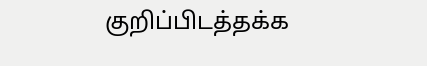குறிப்பிடத்தக்க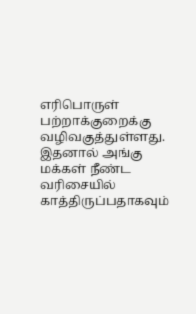எரிபொருள் பற்றாக்குறைக்கு வழிவகுத்துள்ளது.
இதனால் அங்கு மக்கள் நீண்ட வரிசையில் காத்திருப்பதாகவும்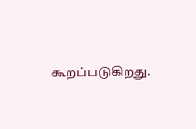கூறப்படுகிறது.